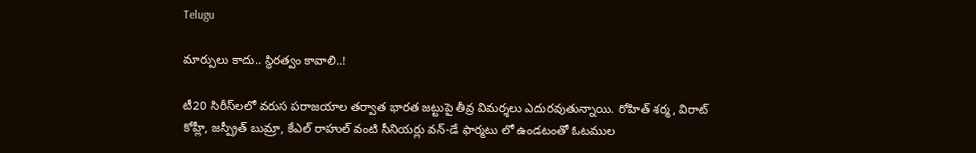Telugu

మార్పులు కాదు.. స్థిరత్వం కావాలి..!

టీ20 సిరీస్‌లలో వరుస పరాజయాల తర్వాత భారత జట్టుపై తీవ్ర విమర్శలు ఎదురవుతున్నాయి. రోహిత్ శర్మ, విరాట్ కోహ్లీ, జస్ప్రీత్ బుమ్రా, కేఎల్ రాహుల్ వంటి సీనియర్లు వన్-డే ఫార్మటు లో ఉండటంతో ఓటముల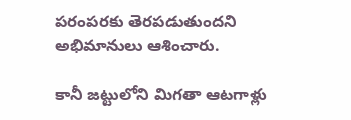పరంపరకు తెరపడుతుందని అభిమానులు ఆశించారు.

కానీ జట్టులోని మిగతా ఆటగాళ్లు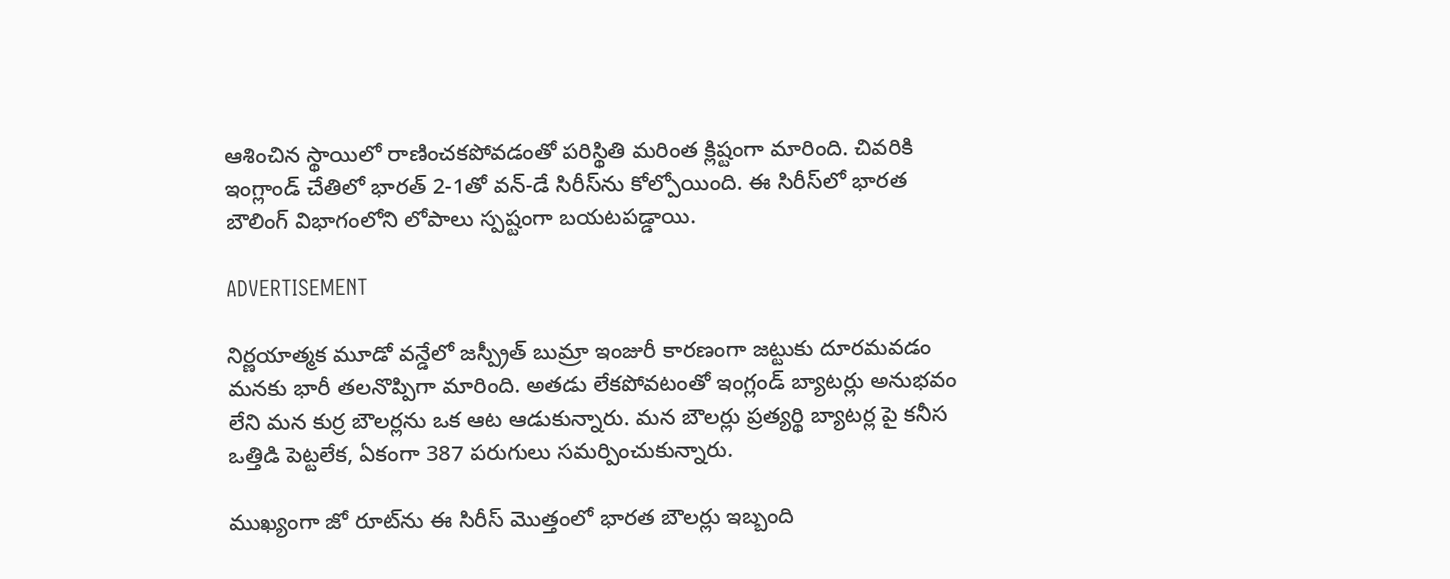ఆశించిన స్థాయిలో రాణించకపోవడంతో పరిస్థితి మరింత క్లిష్టంగా మారింది. చివరికి ఇంగ్లాండ్ చేతిలో భారత్ 2-1తో వన్-డే సిరీస్‌ను కోల్పోయింది. ఈ సిరీస్‌లో భారత బౌలింగ్ విభాగంలోని లోపాలు స్పష్టంగా బయటపడ్డాయి.

ADVERTISEMENT

నిర్ణయాత్మక మూడో వన్డేలో జస్ప్రీత్ బుమ్రా ఇంజురీ కారణంగా జట్టుకు దూరమవడం మనకు భారీ తలనొప్పిగా మారింది. అతడు లేకపోవటంతో ఇంగ్లండ్ బ్యాటర్లు అనుభవం లేని మన కుర్ర బౌలర్లను ఒక ఆట ఆడుకున్నారు. మన బౌలర్లు ప్రత్యర్థి బ్యాటర్ల పై కనీస ఒత్తిడి పెట్టలేక, ఏకంగా 387 పరుగులు సమర్పించుకున్నారు.

ముఖ్యంగా జో రూట్‌ను ఈ సిరీస్ మొత్తంలో భారత బౌలర్లు ఇబ్బంది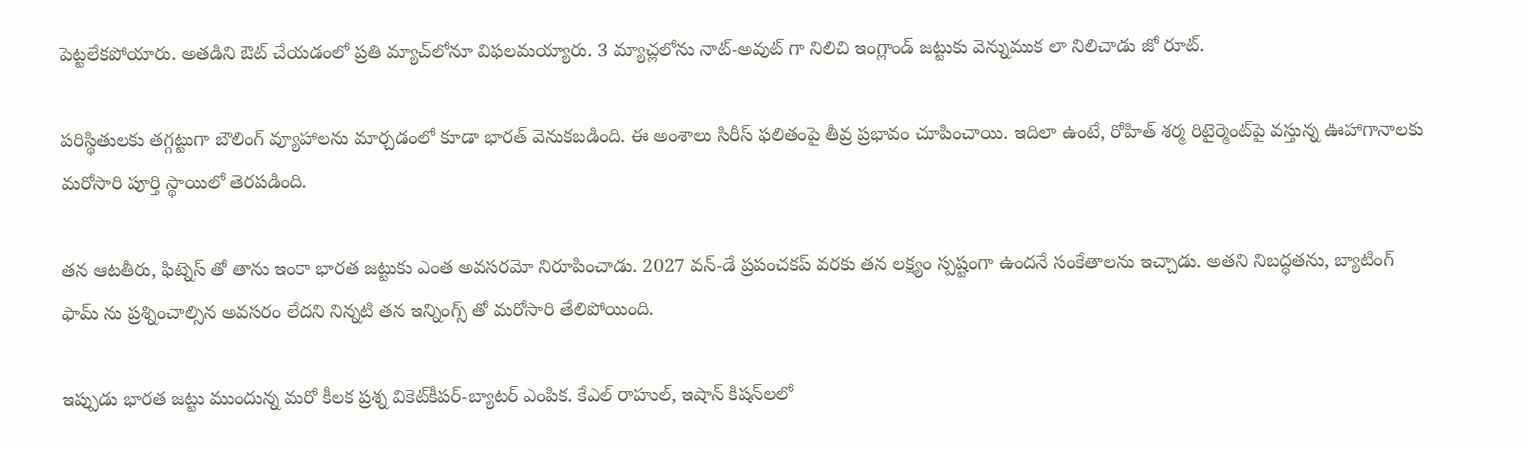పెట్టలేకపోయారు. అతడిని ఔట్ చేయడంలో ప్రతి మ్యాచ్‌లోనూ విఫలమయ్యారు. 3 మ్యాచ్లలోను నాట్-అవుట్ గా నిలిచి ఇంగ్లాండ్ జట్టుకు వెన్నుముక లా నిలిచాడు జో రూట్.

పరిస్థితులకు తగ్గట్టుగా బౌలింగ్ వ్యూహాలను మార్చడంలో కూడా భారత్ వెనుకబడింది. ఈ అంశాలు సిరీస్ ఫలితంపై తీవ్ర ప్రభావం చూపించాయి. ఇదిలా ఉంటే, రోహిత్ శర్మ రిటైర్మెంట్‌పై వస్తున్న ఊహాగానాలకు మరోసారి పూర్తి స్థాయిలో తెరపడింది.

తన ఆటతీరు, ఫిట్నెస్ తో తాను ఇంకా భారత జట్టుకు ఎంత అవసరమో నిరూపించాడు. 2027 వన్-డే ప్రపంచకప్ వరకు తన లక్ష్యం స్పష్టంగా ఉందనే సంకేతాలను ఇచ్చాడు. అతని నిబద్ధతను, బ్యాటింగ్ ఫామ్ ను ప్రశ్నించాల్సిన అవసరం లేదని నిన్నటి తన ఇన్నింగ్స్ తో మరోసారి తేలిపోయింది.

ఇప్పుడు భారత జట్టు ముందున్న మరో కీలక ప్రశ్న వికెట్‌కీపర్-బ్యాటర్ ఎంపిక. కేఎల్ రాహుల్, ఇషాన్ కిషన్‌లలో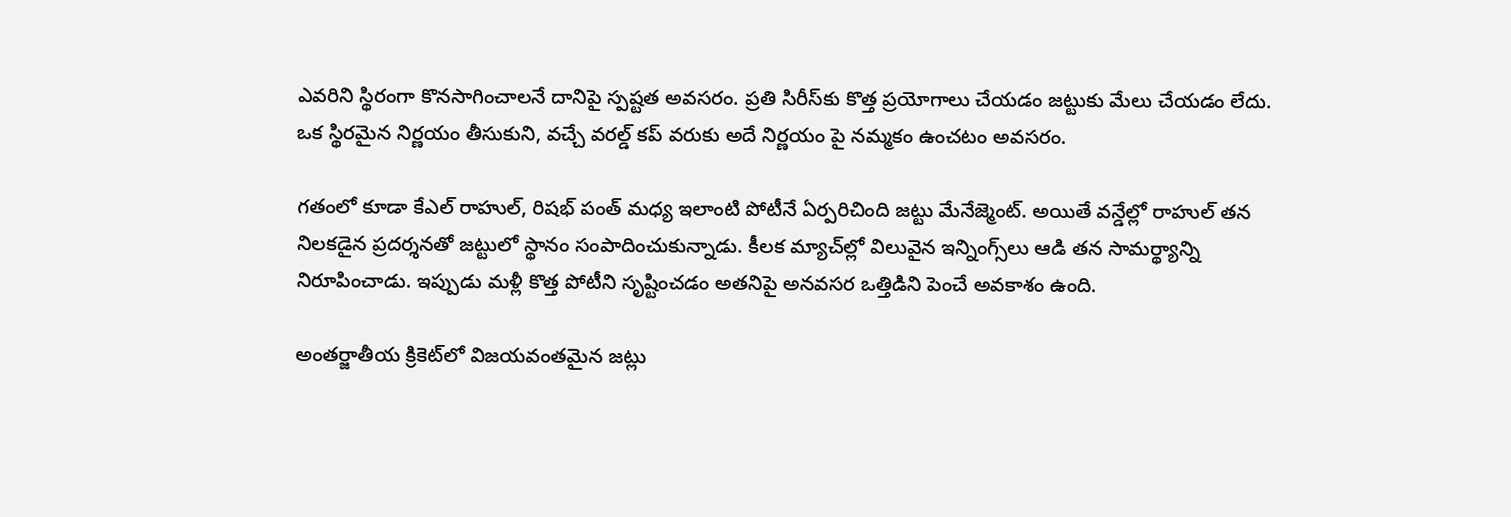ఎవరిని స్థిరంగా కొనసాగించాలనే దానిపై స్పష్టత అవసరం. ప్రతి సిరీస్‌కు కొత్త ప్రయోగాలు చేయడం జట్టుకు మేలు చేయడం లేదు. ఒక స్థిరమైన నిర్ణయం తీసుకుని, వచ్చే వరల్డ్ కప్ వరుకు అదే నిర్ణయం పై నమ్మకం ఉంచటం అవసరం.

గతంలో కూడా కేఎల్ రాహుల్, రిషభ్ పంత్ మధ్య ఇలాంటి పోటీనే ఏర్పరిచింది జట్టు మేనేజ్మెంట్. అయితే వన్డేల్లో రాహుల్ తన నిలకడైన ప్రదర్శనతో జట్టులో స్థానం సంపాదించుకున్నాడు. కీలక మ్యాచ్‌ల్లో విలువైన ఇన్నింగ్స్‌లు ఆడి తన సామర్థ్యాన్ని నిరూపించాడు. ఇప్పుడు మళ్లీ కొత్త పోటీని సృష్టించడం అతనిపై అనవసర ఒత్తిడిని పెంచే అవకాశం ఉంది.

అంతర్జాతీయ క్రికెట్‌లో విజయవంతమైన జట్లు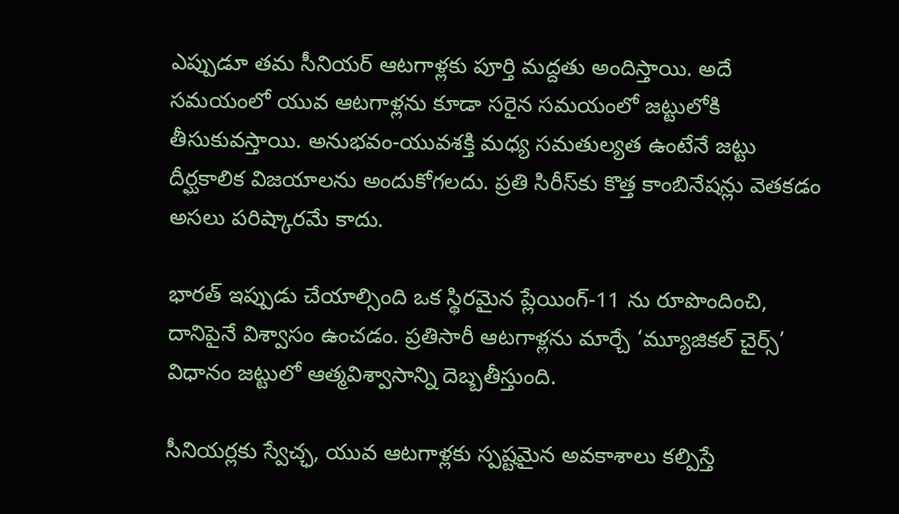ఎప్పుడూ తమ సీనియర్ ఆటగాళ్లకు పూర్తి మద్దతు అందిస్తాయి. అదే సమయంలో యువ ఆటగాళ్లను కూడా సరైన సమయంలో జట్టులోకి తీసుకువస్తాయి. అనుభవం-యువశక్తి మధ్య సమతుల్యత ఉంటేనే జట్టు దీర్ఘకాలిక విజయాలను అందుకోగలదు. ప్రతి సిరీస్‌కు కొత్త కాంబినేషన్లు వెతకడం అసలు పరిష్కారమే కాదు.

భారత్ ఇప్పుడు చేయాల్సింది ఒక స్థిరమైన ప్లేయింగ్-11 ను రూపొందించి, దానిపైనే విశ్వాసం ఉంచడం. ప్రతిసారీ ఆటగాళ్లను మార్చే ‘మ్యూజికల్ చైర్స్’ విధానం జట్టులో ఆత్మవిశ్వాసాన్ని దెబ్బతీస్తుంది.

సీనియర్లకు స్వేచ్ఛ, యువ ఆటగాళ్లకు స్పష్టమైన అవకాశాలు కల్పిస్తే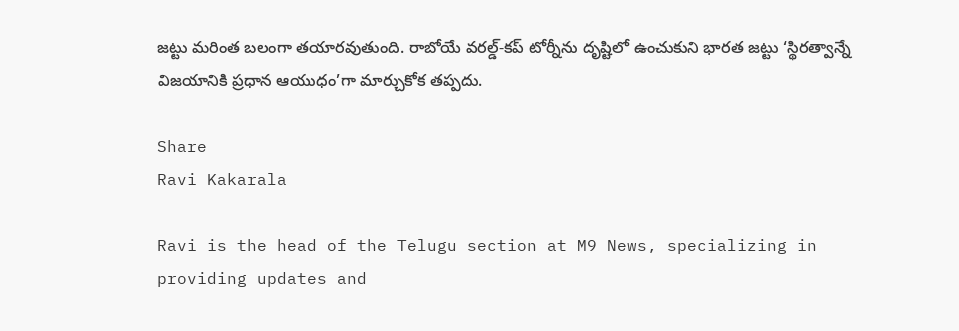జట్టు మరింత బలంగా తయారవుతుంది. రాబోయే వరల్డ్-కప్ టోర్నీను దృష్టిలో ఉంచుకుని భారత జట్టు ‘స్థిరత్వాన్నే విజయానికి ప్రధాన ఆయుధం’గా మార్చుకోక తప్పదు.

Share
Ravi Kakarala

Ravi is the head of the Telugu section at M9 News, specializing in providing updates and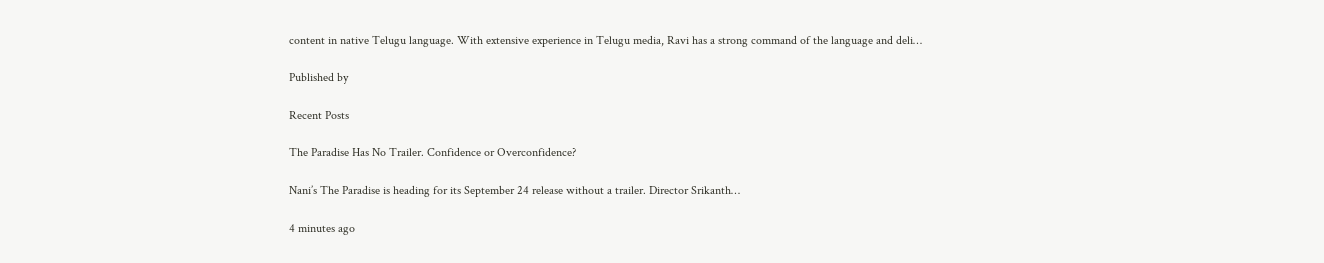content in native Telugu language. With extensive experience in Telugu media, Ravi has a strong command of the language and deli…

Published by

Recent Posts

The Paradise Has No Trailer. Confidence or Overconfidence?

Nani’s The Paradise is heading for its September 24 release without a trailer. Director Srikanth…

4 minutes ago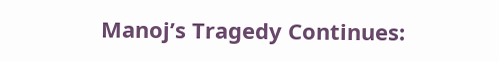Manoj’s Tragedy Continues: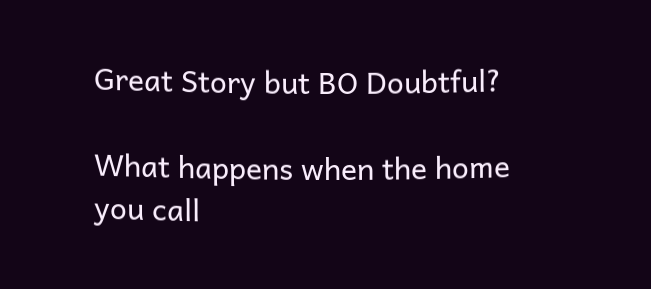Great Story but BO Doubtful?

What happens when the home you call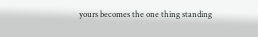yours becomes the one thing standing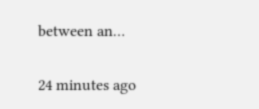between an…

24 minutes ago